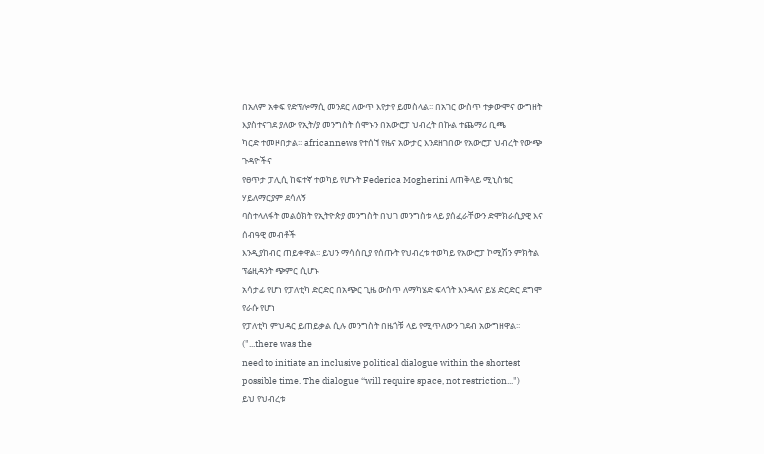በአለም አቀፍ የድፕሎማሲ መንደር ለውጥ እየታየ ይመስላል፡፡ በአገር ውስጥ ተቃውሞና ውግዘት እያስተናገደ ያለው የኢት/ያ መንግስት ሰሞኑን በአውሮፓ ህብረት በኩል ተጨማሪ ቢጫ
ካርድ ተመዞበታል፡፡ africannews የተሰኘ የዜና አውታር እንደዘገበው የአውሮፓ ህብረት የውጭ ጉዳዮችና
የፀጥታ ፓሊሲ ከፍተኛ ተወካይ የሆኑት Federica Mogherini ለጠቅላይ ሚኒስቴር ሃይለማርያም ደሳለኝ
ባስተላለፋት መልዕክት የኢትዮጵያ መንግስት በህገ መንግስቱ ላይ ያሰፈራቸውን ድሞክራሲያዊ እና ሰብዓዊ መብቶች
እንዲያከብር ጠይቀዋል፡፡ ይህን ማሳሰቢያ የሰጡት የህብረቱ ተወካይ የአውሮፓ ኮሚሽን ምክትል ፕሬዚዳንት ጭምር ሲሆኑ
አሳታፊ የሆነ የፓለቲካ ድርድር በአጭር ጊዜ ውስጥ ለማካሄድ ፍላጎት እንዳለና ይሄ ድርድር ደግሞ የራሱ የሆነ
የፓለቲካ ምህዳር ይጠይቃል ሲሉ መንግስት በዜጎቹ ላይ የሚጥለውን ገደብ አውግዘዋል፡፡ ("...there was the
need to initiate an inclusive political dialogue within the shortest
possible time. The dialogue ‘‘will require space, not restriction...")
ይህ የህብረቱ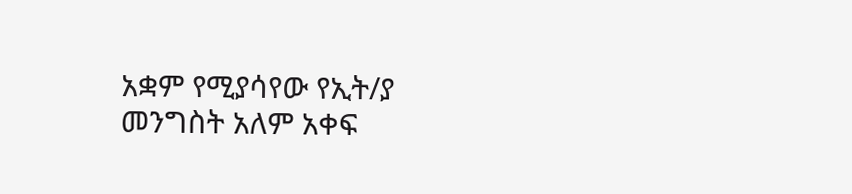አቋም የሚያሳየው የኢት/ያ መንግስት አለም አቀፍ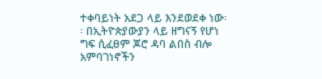ተቀባይነት አደጋ ላይ እንደወደቀ ነው፡፡ በኢትዮጵያውያን ላይ ዘግናኝ የሆነ ግፍ ሲፈፀም ጆሮ ዳባ ልበስ ብሎ አምባገነኖችን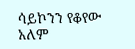ሳይኮንን የቆየው አለም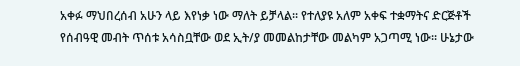አቀፉ ማህበረሰብ አሁን ላይ እየነቃ ነው ማለት ይቻላል፡፡ የተለያዩ አለም አቀፍ ተቋማትና ድርጅቶች የሰብዓዊ መብት ጥሰቱ አሳስቧቸው ወደ ኢት/ያ መመልከታቸው መልካም አጋጣሚ ነው፡፡ ሁኔታው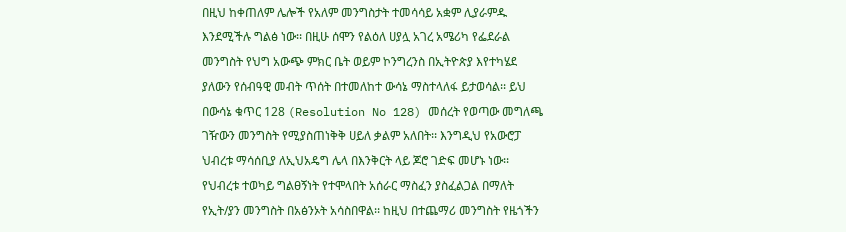በዚህ ከቀጠለም ሌሎች የአለም መንግስታት ተመሳሳይ አቋም ሊያራምዱ እንደሚችሉ ግልፅ ነው፡፡ በዚሁ ሰሞን የልዕለ ሀያሏ አገረ አሜሪካ የፌደራል መንግስት የህግ አውጭ ምክር ቤት ወይም ኮንግረንስ በኢትዮጵያ እየተካሄደ ያለውን የሰብዓዊ መብት ጥሰት በተመለከተ ውሳኔ ማስተላለፋ ይታወሳል፡፡ ይህ በውሳኔ ቁጥር 128 (Resolution No 128) መሰረት የወጣው መግለጫ ገዥውን መንግስት የሚያስጠነቅቅ ሀይለ ቃልም አለበት፡፡ እንግዲህ የአውሮፓ ህብረቱ ማሳሰቢያ ለኢህአዴግ ሌላ በእንቅርት ላይ ጆሮ ገድፍ መሆኑ ነው፡፡ የህብረቱ ተወካይ ግልፀኝነት የተሞላበት አሰራር ማስፈን ያስፈልጋል በማለት የኢት/ያን መንግስት በአፅንኦት አሳስበዋል፡፡ ከዚህ በተጨማሪ መንግስት የዜጎችን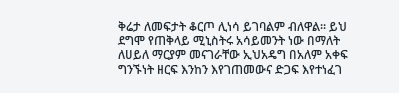ቅሬታ ለመፍታት ቆርጦ ሊነሳ ይገባልም ብለዋል፡፡ ይህ ደግሞ የጠቅላይ ሚኒስትሩ አሳይመንት ነው በማለት ለሀይለ ማርያም መናገራቸው ኢህአዴግ በአለም አቀፍ ግንኙነት ዘርፍ እንከን እየገጠመውና ድጋፍ እየተነፈገ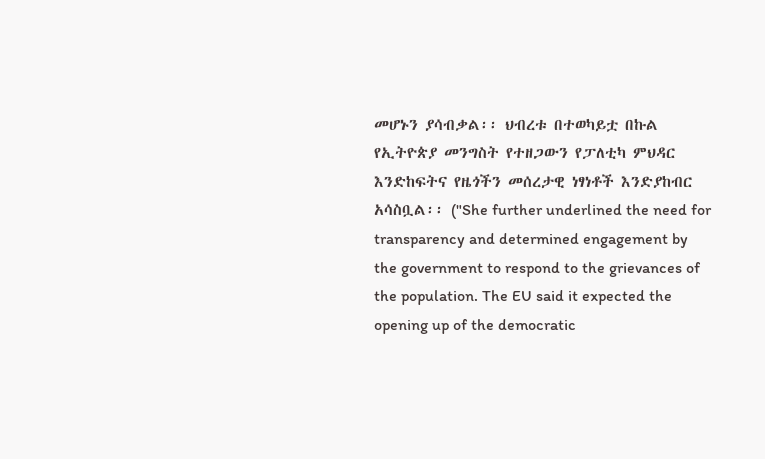መሆኑን ያሳብቃል፡፡ ህብረቱ በተወካይቷ በኩል የኢትዮጵያ መንግስት የተዘጋውን የፓለቲካ ምህዳር እንድከፍትና የዜጎችን መሰረታዊ ነፃነቶች እንድያከብር አሳስቧል፡፡ ("She further underlined the need for transparency and determined engagement by the government to respond to the grievances of the population. The EU said it expected the opening up of the democratic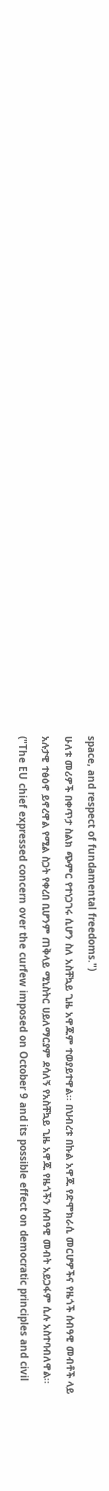space, and respect of fundamental freedoms.")
ሁለቱ መሪዎች በቀጥታ ስልክ ጭምር የተነጋገሩ ሲሆን ስለ አስቸኳይ ጊዜ አዋጁም ተወያይተዋል፡፡ በህብረቱ በኩል አዋጁ የድሞክራሲ መርሆዎችና የዜጎች ሰብዓዊ መብቶች ላይ አሉታዊ ተፅዕኖ ይኖረዋል የሚል ስጋት የቀረበ ቢሆንም ጠቅላይ ሚኒስትር ሀይለማርያም ደሳለኝ የአስቸኳይ ጊዜ አዋጁ የዜጎችን ሰብዓዊ መብት አይጋፋም ሲሉ አስተባብለዋል፡፡ ("The EU chief expressed concern over the curfew imposed on October 9 and its possible effect on democratic principles and civil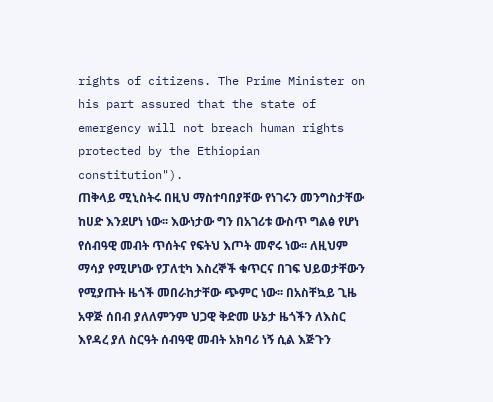rights of citizens. The Prime Minister on his part assured that the state of emergency will not breach human rights protected by the Ethiopian constitution").
ጠቅላይ ሚኒስትሩ በዚህ ማስተባበያቸው የነገሩን መንግስታቸው ከሀድ እንደሆነ ነው፡፡ እውነታው ግን በአገሪቱ ውስጥ ግልፅ የሆነ የሰብዓዊ መብት ጥሰትና የፍትህ እጦት መኖሩ ነው፡፡ ለዚህም ማሳያ የሚሆነው የፓለቲካ እስረኞች ቁጥርና በገፍ ህይወታቸውን የሚያጡት ዜጎች መበራከታቸው ጭምር ነው፡፡ በአስቸኳይ ጊዜ አዋጅ ሰበብ ያለለምንም ህጋዊ ቅድመ ሁኔታ ዜጎችን ለእስር እየዳረ ያለ ስርዓት ሰብዓዊ መብት አክባሪ ነኝ ሲል እጅጉን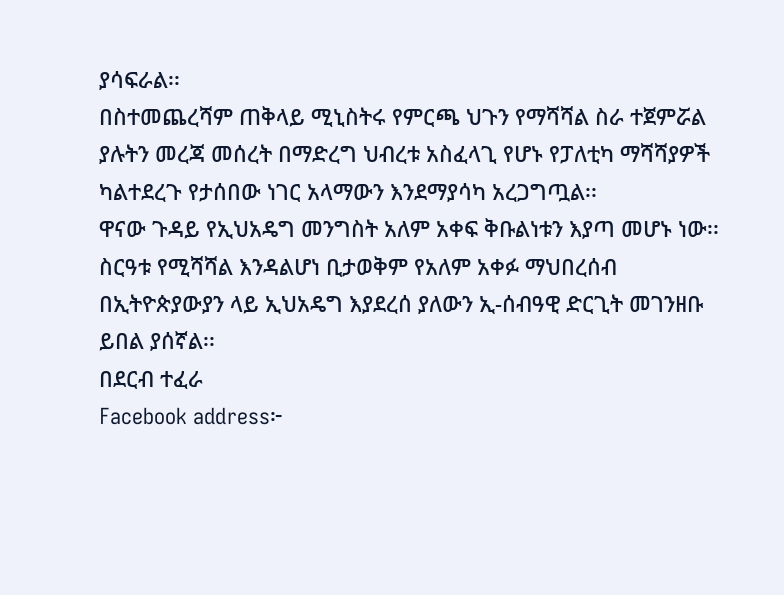ያሳፍራል፡፡
በስተመጨረሻም ጠቅላይ ሚኒስትሩ የምርጫ ህጉን የማሻሻል ስራ ተጀምሯል ያሉትን መረጃ መሰረት በማድረግ ህብረቱ አስፈላጊ የሆኑ የፓለቲካ ማሻሻያዎች ካልተደረጉ የታሰበው ነገር አላማውን እንደማያሳካ አረጋግጧል፡፡
ዋናው ጉዳይ የኢህአዴግ መንግስት አለም አቀፍ ቅቡልነቱን እያጣ መሆኑ ነው፡፡ ስርዓቱ የሚሻሻል እንዳልሆነ ቢታወቅም የአለም አቀፉ ማህበረሰብ በኢትዮጵያውያን ላይ ኢህአዴግ እያደረሰ ያለውን ኢ-ሰብዓዊ ድርጊት መገንዘቡ ይበል ያሰኛል፡፡
በደርብ ተፈራ
Facebook address፦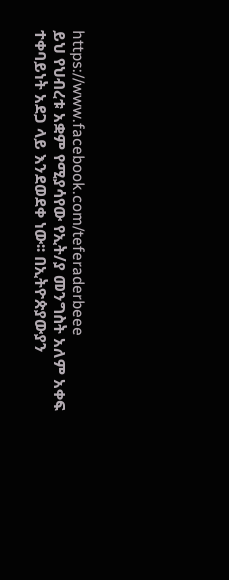https://www.facebook.com/teferaderbeee
ይህ የህብረቱ አቋም የሚያሳየው የኢት/ያ መንግስት አለም አቀፍ ተቀባይነት አደጋ ላይ እንደወደቀ ነው፡፡ በኢትዮጵያውያን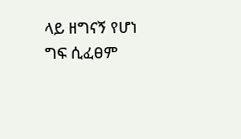ላይ ዘግናኝ የሆነ ግፍ ሲፈፀም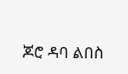ጆሮ ዳባ ልበስ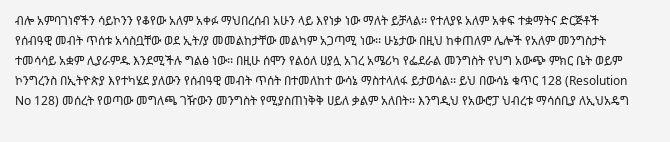ብሎ አምባገነኖችን ሳይኮንን የቆየው አለም አቀፉ ማህበረሰብ አሁን ላይ እየነቃ ነው ማለት ይቻላል፡፡ የተለያዩ አለም አቀፍ ተቋማትና ድርጅቶች የሰብዓዊ መብት ጥሰቱ አሳስቧቸው ወደ ኢት/ያ መመልከታቸው መልካም አጋጣሚ ነው፡፡ ሁኔታው በዚህ ከቀጠለም ሌሎች የአለም መንግስታት ተመሳሳይ አቋም ሊያራምዱ እንደሚችሉ ግልፅ ነው፡፡ በዚሁ ሰሞን የልዕለ ሀያሏ አገረ አሜሪካ የፌደራል መንግስት የህግ አውጭ ምክር ቤት ወይም ኮንግረንስ በኢትዮጵያ እየተካሄደ ያለውን የሰብዓዊ መብት ጥሰት በተመለከተ ውሳኔ ማስተላለፋ ይታወሳል፡፡ ይህ በውሳኔ ቁጥር 128 (Resolution No 128) መሰረት የወጣው መግለጫ ገዥውን መንግስት የሚያስጠነቅቅ ሀይለ ቃልም አለበት፡፡ እንግዲህ የአውሮፓ ህብረቱ ማሳሰቢያ ለኢህአዴግ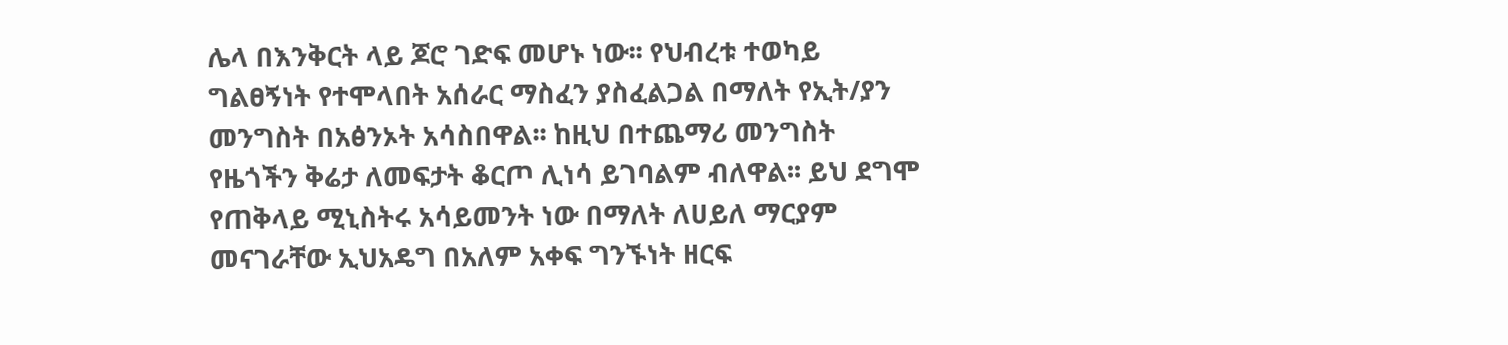ሌላ በእንቅርት ላይ ጆሮ ገድፍ መሆኑ ነው፡፡ የህብረቱ ተወካይ ግልፀኝነት የተሞላበት አሰራር ማስፈን ያስፈልጋል በማለት የኢት/ያን መንግስት በአፅንኦት አሳስበዋል፡፡ ከዚህ በተጨማሪ መንግስት የዜጎችን ቅሬታ ለመፍታት ቆርጦ ሊነሳ ይገባልም ብለዋል፡፡ ይህ ደግሞ የጠቅላይ ሚኒስትሩ አሳይመንት ነው በማለት ለሀይለ ማርያም መናገራቸው ኢህአዴግ በአለም አቀፍ ግንኙነት ዘርፍ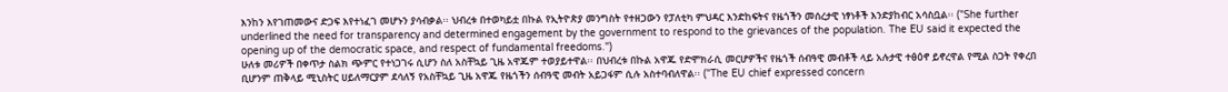እንከን እየገጠመውና ድጋፍ እየተነፈገ መሆኑን ያሳብቃል፡፡ ህብረቱ በተወካይቷ በኩል የኢትዮጵያ መንግስት የተዘጋውን የፓለቲካ ምህዳር እንድከፍትና የዜጎችን መሰረታዊ ነፃነቶች እንድያከብር አሳስቧል፡፡ ("She further underlined the need for transparency and determined engagement by the government to respond to the grievances of the population. The EU said it expected the opening up of the democratic space, and respect of fundamental freedoms.")
ሁለቱ መሪዎች በቀጥታ ስልክ ጭምር የተነጋገሩ ሲሆን ስለ አስቸኳይ ጊዜ አዋጁም ተወያይተዋል፡፡ በህብረቱ በኩል አዋጁ የድሞክራሲ መርሆዎችና የዜጎች ሰብዓዊ መብቶች ላይ አሉታዊ ተፅዕኖ ይኖረዋል የሚል ስጋት የቀረበ ቢሆንም ጠቅላይ ሚኒስትር ሀይለማርያም ደሳለኝ የአስቸኳይ ጊዜ አዋጁ የዜጎችን ሰብዓዊ መብት አይጋፋም ሲሉ አስተባብለዋል፡፡ ("The EU chief expressed concern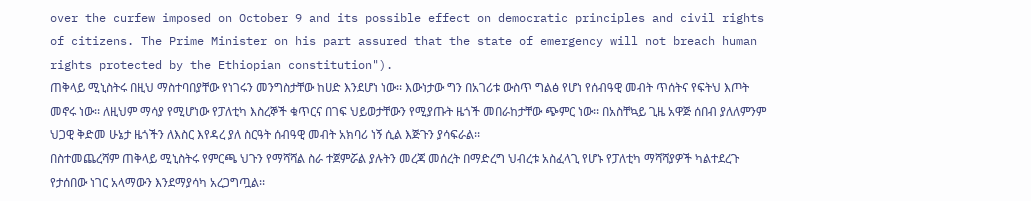over the curfew imposed on October 9 and its possible effect on democratic principles and civil rights of citizens. The Prime Minister on his part assured that the state of emergency will not breach human rights protected by the Ethiopian constitution").
ጠቅላይ ሚኒስትሩ በዚህ ማስተባበያቸው የነገሩን መንግስታቸው ከሀድ እንደሆነ ነው፡፡ እውነታው ግን በአገሪቱ ውስጥ ግልፅ የሆነ የሰብዓዊ መብት ጥሰትና የፍትህ እጦት መኖሩ ነው፡፡ ለዚህም ማሳያ የሚሆነው የፓለቲካ እስረኞች ቁጥርና በገፍ ህይወታቸውን የሚያጡት ዜጎች መበራከታቸው ጭምር ነው፡፡ በአስቸኳይ ጊዜ አዋጅ ሰበብ ያለለምንም ህጋዊ ቅድመ ሁኔታ ዜጎችን ለእስር እየዳረ ያለ ስርዓት ሰብዓዊ መብት አክባሪ ነኝ ሲል እጅጉን ያሳፍራል፡፡
በስተመጨረሻም ጠቅላይ ሚኒስትሩ የምርጫ ህጉን የማሻሻል ስራ ተጀምሯል ያሉትን መረጃ መሰረት በማድረግ ህብረቱ አስፈላጊ የሆኑ የፓለቲካ ማሻሻያዎች ካልተደረጉ የታሰበው ነገር አላማውን እንደማያሳካ አረጋግጧል፡፡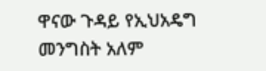ዋናው ጉዳይ የኢህአዴግ መንግስት አለም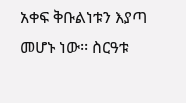አቀፍ ቅቡልነቱን እያጣ መሆኑ ነው፡፡ ስርዓቱ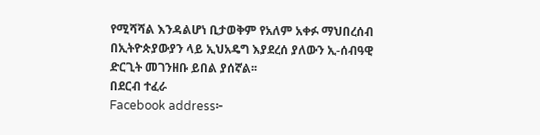የሚሻሻል እንዳልሆነ ቢታወቅም የአለም አቀፉ ማህበረሰብ በኢትዮጵያውያን ላይ ኢህአዴግ እያደረሰ ያለውን ኢ-ሰብዓዊ ድርጊት መገንዘቡ ይበል ያሰኛል፡፡
በደርብ ተፈራ
Facebook address፦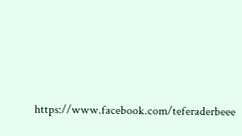https://www.facebook.com/teferaderbeee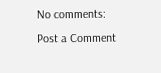No comments:
Post a Comment